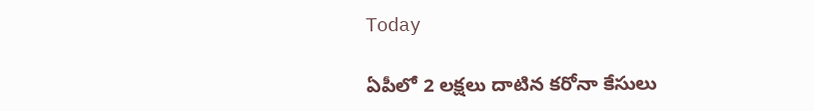Today

ఏపీలో 2 లక్షలు దాటిన కరోనా కేసులు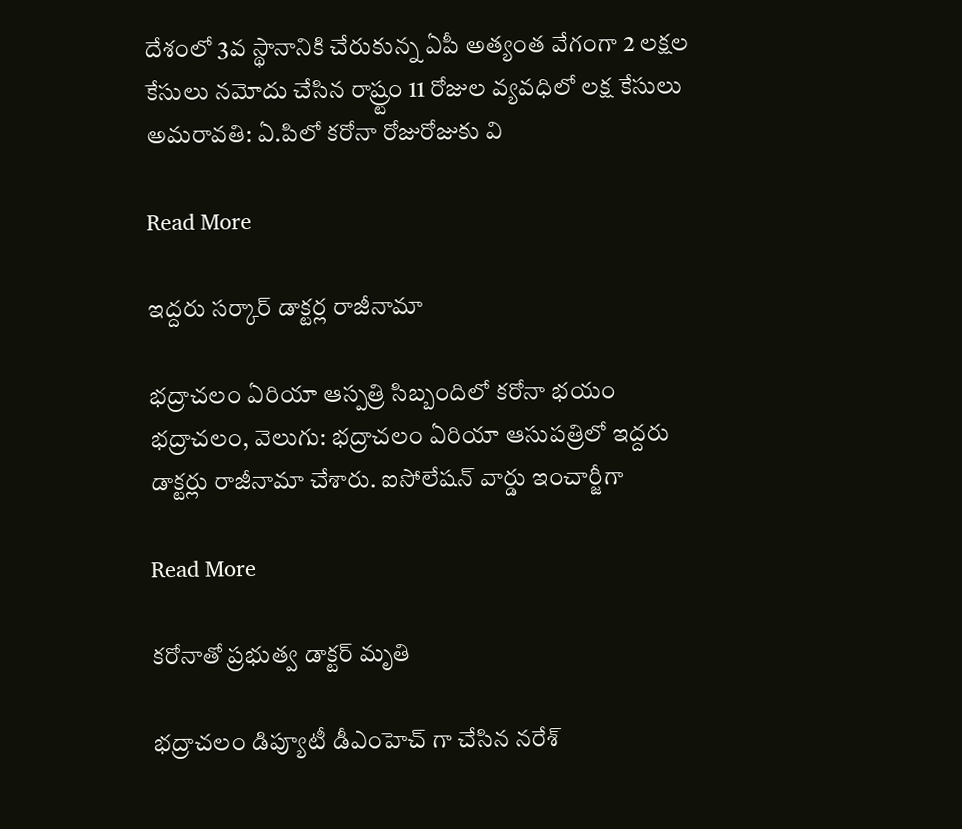దేశంలో 3వ స్థానానికి చేరుకున్న ఏపీ అత్యంత వేగంగా 2 లక్షల కేసులు నమోదు చేసిన రాష్ర్టం 11 రోజుల వ్యవధిలో లక్ష కేసులు అమరావతి: ఏ.పిలో కరోనా రోజురోజుకు వి

Read More

ఇద్దరు సర్కార్ డాక్టర్ల రాజీనామా

భద్రాచలం ఏరియా ఆస్పత్రి సిబ్బందిలో కరోనా భయం భద్రాచలం, వెలుగు: భద్రాచలం ఏరియా ఆసుపత్రిలో ఇద్దరు డాక్టర్లు రాజీనామా చేశారు. ఐసోలేషన్ వార్డు ఇంచార్జీగా

Read More

కరోనాతో ప్రభుత్వ డాక్టర్ మృతి

భద్రాచలం డిప్యూటీ డీఎంహెచ్ గా చేసిన నరేశ్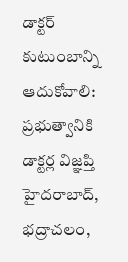డాక్టర్‌ కుటుంబాన్ని ఆదుకోవాలి: ప్రభుత్వానికి డాక్టర్ల విజ్ఞప్తి హైదరాబాద్‌‌‌‌‌‌‌‌, భద్రాచలం,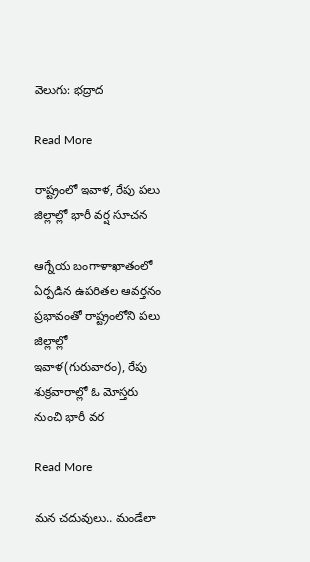వెలుగు: భద్రాద

Read More

రాష్ట్రంలో ఇవాళ, రేపు పలు జిల్లాల్లో భారీ వర్ష సూచన

ఆగ్నేయ బంగా‌ళా‌ఖా‌తంలో ఏర్ప‌డిన ఉప‌రి‌తల ఆవ‌ర్తనం ప్రభా‌వంతో రాష్ట్రం‌లోని పలు జిల్లాల్లో ఇవాళ(గురువారం), రేపు శుక్ర‌వా‌రాల్లో ఓ మోస్తరు నుంచి భారీ వర

Read More

మన చదువులు.. మండేలా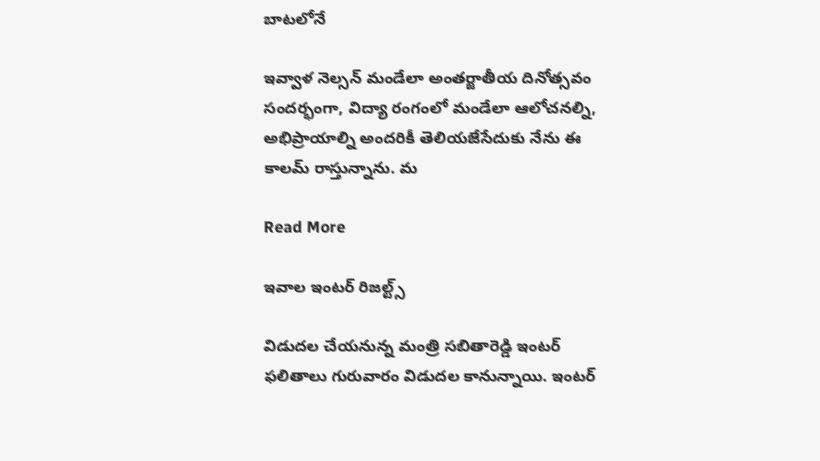బాటలోనే

ఇవ్వాళ నెల్సన్ మండేలా అంతర్జాతీయ దినోత్సవం సందర్భంగా, విద్యా రంగంలో మండేలా ఆలోచనల్ని, అభిప్రాయాల్ని అందరికీ తెలియజేసేదుకు నేను ఈ కాలమ్ రాస్తున్నాను. మ

Read More

ఇవాల ఇంటర్ రిజల్ట్స్

విడుదల చేయనున్న మంత్రి సబితారెడ్డి ఇంటర్ ఫలితాలు గురువారం విడుదల కానున్నాయి. ఇంటర్‌‌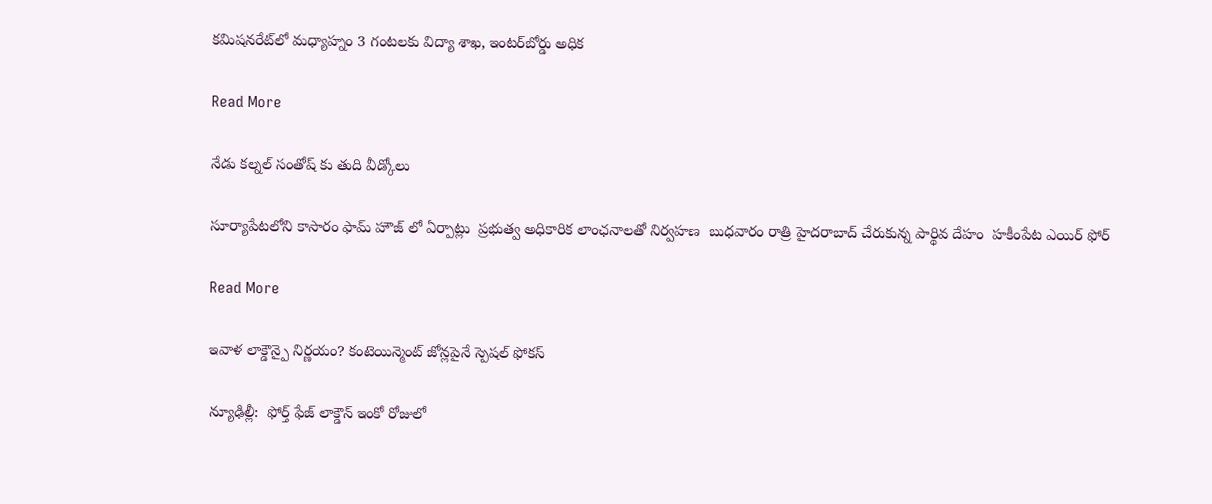కమిషనరేట్‌‌లో మధ్యాహ్నం 3 గంటలకు విద్యా శాఖ, ఇంటర్‌‌బోర్డు అధిక

Read More

నేడు కల్నల్ సంతోష్ కు తుది వీడ్కోలు

సూర్యాపేటలోని కాసారం ఫామ్ హౌజ్ లో ఏర్పాట్లు  ప్రభుత్వ అధికారిక లాంఛనాలతో నిర్వహణ  బుధవారం రాత్రి హైదరాబాద్ చేరుకున్న పార్థివ దేహం  హకీంపేట ఎయిర్ ఫోర్

Read More

ఇవాళ లాక్డౌన్పై నిర్ణయం? కంటెయిన్మెంట్ జోన్లపైనే స్పెషల్‌ ఫోకస్

న్యూఢిల్లీ:  ఫోర్త్ ఫేజ్ లాక్డౌన్ ఇంకో రోజులో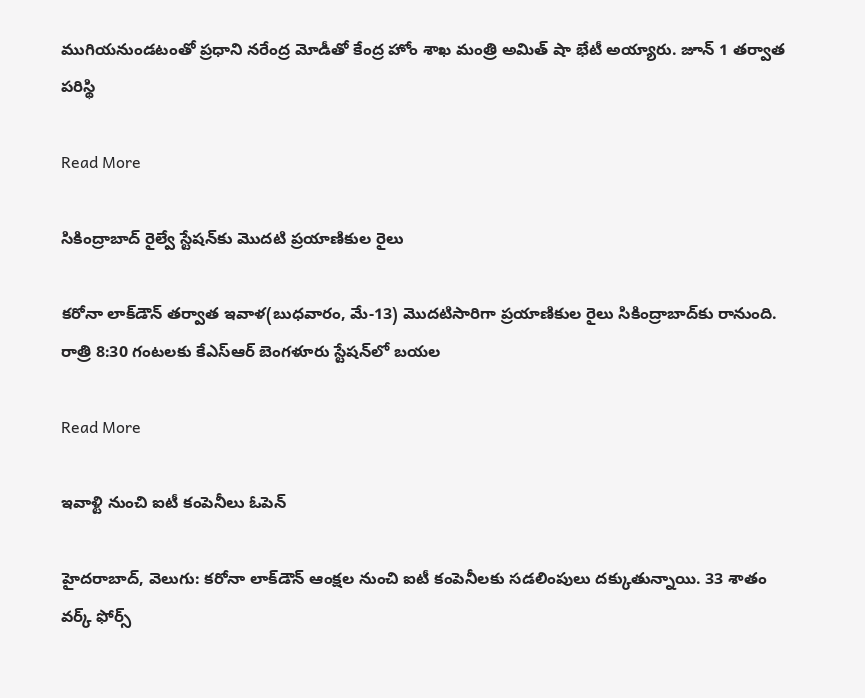ముగియనుండటంతో ప్రధాని నరేంద్ర మోడీతో కేంద్ర హోం శాఖ మంత్రి అమిత్ షా భేటీ అయ్యారు. జూన్ 1 తర్వాత పరిస్థి

Read More

సికింద్రాబాద్‌ రైల్వే స్టేషన్‌కు మొదటి ప్రయాణికుల రైలు

కరోనా లాక్‌డౌన్‌ తర్వాత ఇవాళ(బుధవారం, మే-13) మొదటిసారిగా ప్రయాణికుల రైలు సికింద్రాబాద్‌కు రానుంది. రాత్రి 8:30 గంటలకు కేఎస్ఆర్ బెంగళూరు స్టేషన్‌లో బయల

Read More

ఇవాళ్టి నుంచి ఐటీ కంపెనీలు ఓపెన్

హైదరాబాద్, వెలుగు: కరోనా లాక్‌‌డౌన్‌‌ ఆంక్షల నుంచి ఐటీ కంపెనీలకు సడలింపులు దక్కుతున్నాయి. 33 శాతం వర్క్ ఫోర్స్‌‌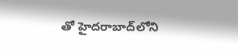తో హైదరాబాద్‌‌లోని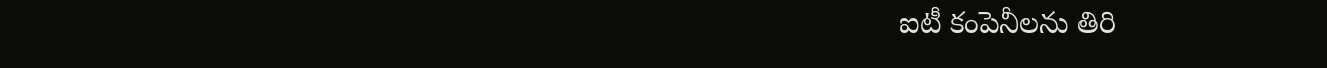ఐటీ కంపెనీలను తిరి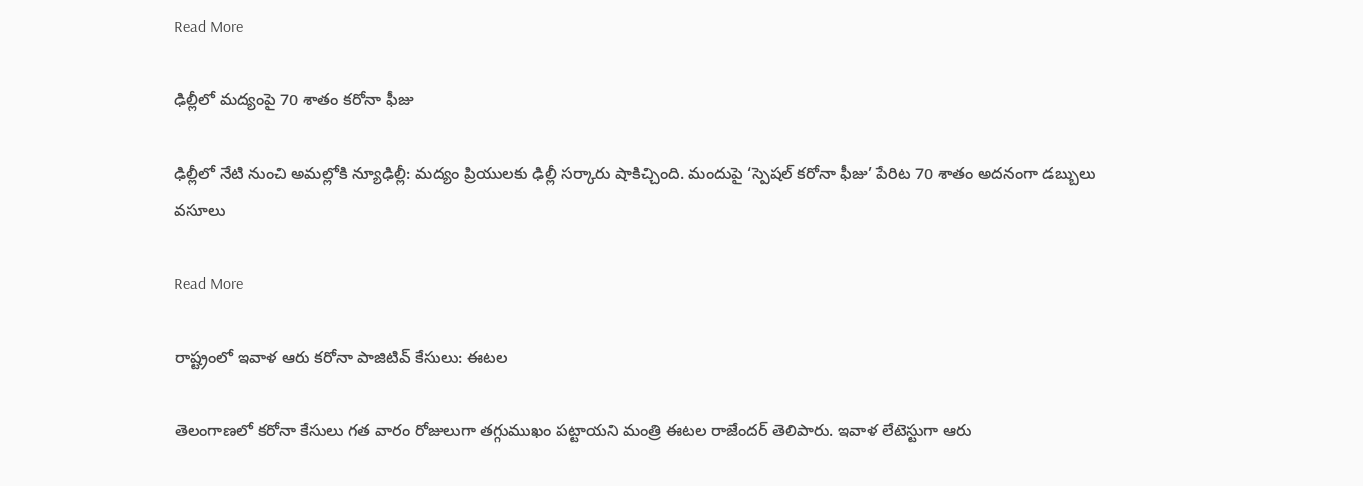Read More

ఢిల్లీలో మద్యంపై 70 శాతం కరోనా ఫీజు

ఢిల్లీలో నేటి నుంచి అమల్లోకి న్యూఢిల్లీ: మద్యం ప్రియులకు ఢిల్లీ సర్కారు షాకిచ్చింది. మందుపై ‘స్పెషల్ కరోనా ఫీజు’ పేరిట 70 శాతం అదనంగా డబ్బులు వసూలు

Read More

రాష్ట్రంలో ఇవాళ ఆరు కరోనా పాజిటివ్ కేసులు: ఈటల

తెలంగాణలో కరోనా కేసులు గత వారం రోజులుగా తగ్గుముఖం పట్టాయని మంత్రి ఈటల రాజేందర్ తెలిపారు. ఇవాళ లేటెస్టుగా ఆరు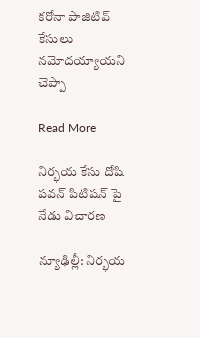కరోనా పాజిటివ్‌ కేసులు నమోదయ్యాయని చెప్పా

Read More

నిర్భయ కేసు దోషి పవన్ పిటిషన్ పై నేడు విచారణ

న్యూఢిల్లీ: నిర్భయ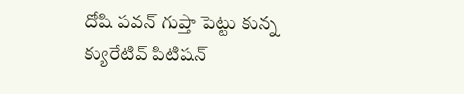దోషి పవన్ గుప్తా పెట్టు కున్న క్యురేటివ్ పిటిషన్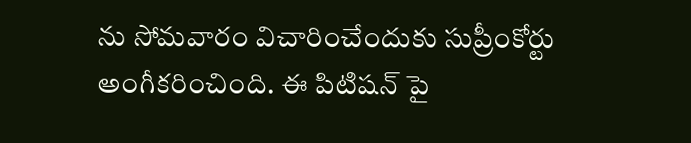ను సోమవారం విచారించేందుకు సుప్రీంకోర్టు అంగీకరించింది. ఈ పిటిషన్ పై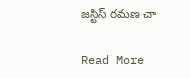జస్టిస్ రమణ చా

Read More